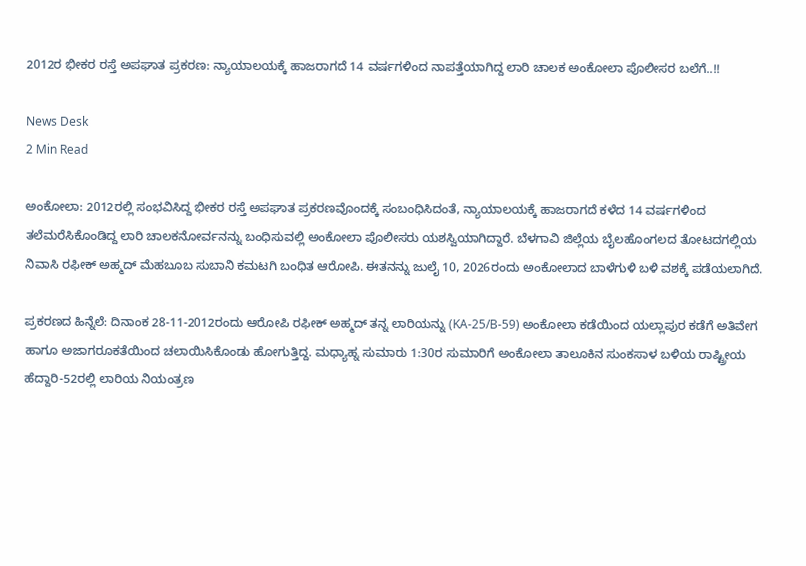2012ರ ಭೀಕರ ರಸ್ತೆ ಅಪಘಾತ ಪ್ರಕರಣ: ನ್ಯಾಯಾಲಯಕ್ಕೆ ಹಾಜರಾಗದೆ 14 ವರ್ಷಗಳಿಂದ ನಾಪತ್ತೆಯಾಗಿದ್ದ ಲಾರಿ ಚಾಲಕ ಅಂಕೋಲಾ ಪೊಲೀಸರ ಬಲೆಗೆ..!!

News Desk
2 Min Read

ಅಂಕೋಲಾ: 2012ರಲ್ಲಿ ಸಂಭವಿಸಿದ್ದ ಭೀಕರ ರಸ್ತೆ ಅಪಘಾತ ಪ್ರಕರಣವೊಂದಕ್ಕೆ ಸಂಬಂಧಿಸಿದಂತೆ, ನ್ಯಾಯಾಲಯಕ್ಕೆ ಹಾಜರಾಗದೆ ಕಳೆದ 14 ವರ್ಷಗಳಿಂದ ತಲೆಮರೆಸಿಕೊಂಡಿದ್ದ ಲಾರಿ ಚಾಲಕನೋರ್ವನನ್ನು ಬಂಧಿಸುವಲ್ಲಿ ಅಂಕೋಲಾ ಪೊಲೀಸರು ಯಶಸ್ವಿಯಾಗಿದ್ದಾರೆ. ಬೆಳಗಾವಿ ಜಿಲ್ಲೆಯ ಬೈಲಹೊಂಗಲದ ತೋಟದಗಲ್ಲಿಯ ನಿವಾಸಿ ರಫೀಕ್ ಅಹ್ಮದ್ ಮೆಹಬೂಬ ಸುಬಾನಿ ಕಮಟಗಿ ಬಂಧಿತ ಆರೋಪಿ. ಈತನನ್ನು ಜುಲೈ 10, 2026ರಂದು ಅಂಕೋಲಾದ ಬಾಳೆಗುಳಿ ಬಳಿ ವಶಕ್ಕೆ ಪಡೆಯಲಾಗಿದೆ.

ಪ್ರಕರಣದ ಹಿನ್ನೆಲೆ: ದಿನಾಂಕ 28-11-2012ರಂದು ಆರೋಪಿ ರಫೀಕ್ ಅಹ್ಮದ್ ತನ್ನ ಲಾರಿಯನ್ನು (KA-25/B-59) ಅಂಕೋಲಾ ಕಡೆಯಿಂದ ಯಲ್ಲಾಪುರ ಕಡೆಗೆ ಅತಿವೇಗ ಹಾಗೂ ಅಜಾಗರೂಕತೆಯಿಂದ ಚಲಾಯಿಸಿಕೊಂಡು ಹೋಗುತ್ತಿದ್ದ. ಮಧ್ಯಾಹ್ನ ಸುಮಾರು 1:30ರ ಸುಮಾರಿಗೆ ಅಂಕೋಲಾ ತಾಲೂಕಿನ ಸುಂಕಸಾಳ ಬಳಿಯ ರಾಷ್ಟ್ರೀಯ ಹೆದ್ದಾರಿ-52ರಲ್ಲಿ ಲಾರಿಯ ನಿಯಂತ್ರಣ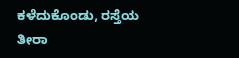ಕಳೆದುಕೊಂಡು, ರಸ್ತೆಯ ತೀರಾ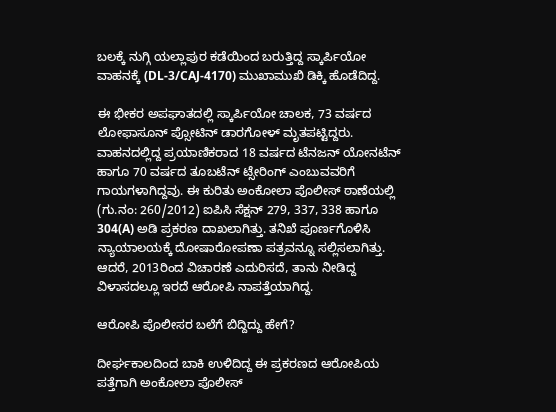ಬಲಕ್ಕೆ ನುಗ್ಗಿ ಯಲ್ಲಾಪುರ ಕಡೆಯಿಂದ ಬರುತ್ತಿದ್ದ ಸ್ಕಾರ್ಪಿಯೋ ವಾಹನಕ್ಕೆ (DL-3/CAJ-4170) ಮುಖಾಮುಖಿ ಡಿಕ್ಕಿ ಹೊಡೆದಿದ್ದ.

ಈ ಭೀಕರ ಅಪಘಾತದಲ್ಲಿ ಸ್ಕಾರ್ಪಿಯೋ ಚಾಲಕ, 73 ವರ್ಷದ ಲೋಫಾಸೂನ್ ಪ್ಸೋಟಿನ್ ಡಾರಗೋಳ್ ಮೃತಪಟ್ಟಿದ್ದರು. ವಾಹನದಲ್ಲಿದ್ದ ಪ್ರಯಾಣಿಕರಾದ 18 ವರ್ಷದ ಟೆನಜನ್ ಯೋನಟೆನ್ ಹಾಗೂ 70 ವರ್ಷದ ತೂಬಟೆನ್ ಟ್ಸೇರಿಂಗ್ ಎಂಬುವವರಿಗೆ ಗಾಯಗಳಾಗಿದ್ದವು. ಈ ಕುರಿತು ಅಂಕೋಲಾ ಪೊಲೀಸ್ ಠಾಣೆಯಲ್ಲಿ (ಗು.ನಂ: 260/2012) ಐಪಿಸಿ ಸೆಕ್ಷನ್ 279, 337, 338 ಹಾಗೂ 304(A) ಅಡಿ ಪ್ರಕರಣ ದಾಖಲಾಗಿತ್ತು. ತನಿಖೆ ಪೂರ್ಣಗೊಳಿಸಿ ನ್ಯಾಯಾಲಯಕ್ಕೆ ದೋಷಾರೋಪಣಾ ಪತ್ರವನ್ನೂ ಸಲ್ಲಿಸಲಾಗಿತ್ತು. ಆದರೆ, 2013ರಿಂದ ವಿಚಾರಣೆ ಎದುರಿಸದೆ, ತಾನು ನೀಡಿದ್ದ ವಿಳಾಸದಲ್ಲೂ ಇರದೆ ಆರೋಪಿ ನಾಪತ್ತೆಯಾಗಿದ್ದ.

ಆರೋಪಿ ಪೊಲೀಸರ ಬಲೆಗೆ ಬಿದ್ದಿದ್ದು ಹೇಗೆ?

ದೀರ್ಘಕಾಲದಿಂದ ಬಾಕಿ ಉಳಿದಿದ್ದ ಈ ಪ್ರಕರಣದ ಆರೋಪಿಯ ಪತ್ತೆಗಾಗಿ ಅಂಕೋಲಾ ಪೊಲೀಸ್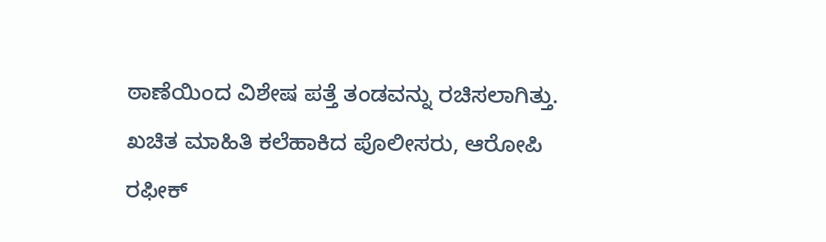ಠಾಣೆಯಿಂದ ವಿಶೇಷ ಪತ್ತೆ ತಂಡವನ್ನು ರಚಿಸಲಾಗಿತ್ತು. ಖಚಿತ ಮಾಹಿತಿ ಕಲೆಹಾಕಿದ ಪೊಲೀಸರು, ಆರೋಪಿ ರಫೀಕ್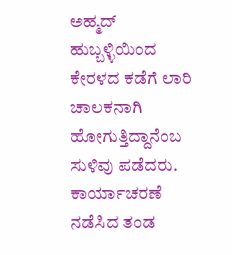ಅಹ್ಮದ್ ಹುಬ್ಬಳ್ಳಿಯಿಂದ ಕೇರಳದ ಕಡೆಗೆ ಲಾರಿ ಚಾಲಕನಾಗಿ ಹೋಗುತ್ತಿದ್ದಾನೆಂಬ ಸುಳಿವು ಪಡೆದರು. ಕಾರ್ಯಾಚರಣೆ ನಡೆಸಿದ ತಂಡ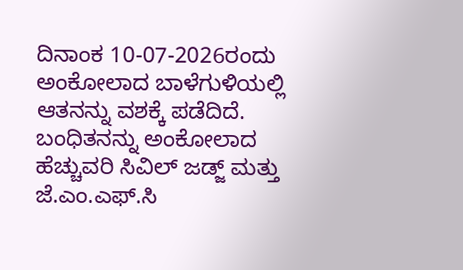ದಿನಾಂಕ 10-07-2026ರಂದು ಅಂಕೋಲಾದ ಬಾಳೆಗುಳಿಯಲ್ಲಿ ಆತನನ್ನು ವಶಕ್ಕೆ ಪಡೆದಿದೆ. ಬಂಧಿತನನ್ನು ಅಂಕೋಲಾದ ಹೆಚ್ಚುವರಿ ಸಿವಿಲ್ ಜಡ್ಜ್ ಮತ್ತು ಜೆ.ಎಂ.ಎಫ್.ಸಿ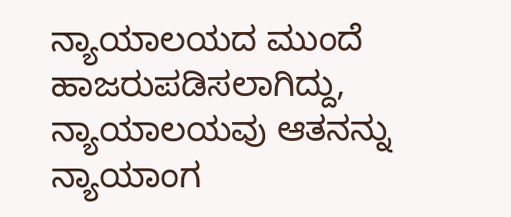ನ್ಯಾಯಾಲಯದ ಮುಂದೆ ಹಾಜರುಪಡಿಸಲಾಗಿದ್ದು, ನ್ಯಾಯಾಲಯವು ಆತನನ್ನು ನ್ಯಾಯಾಂಗ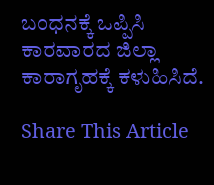ಬಂಧನಕ್ಕೆ ಒಪ್ಪಿಸಿ ಕಾರವಾರದ ಜಿಲ್ಲಾ ಕಾರಾಗೃಹಕ್ಕೆ ಕಳುಹಿಸಿದೆ.

Share This Article